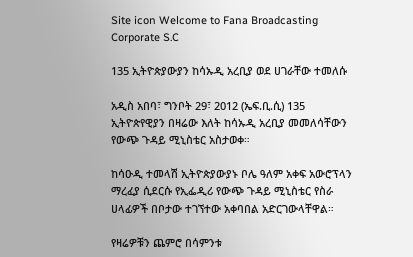Site icon Welcome to Fana Broadcasting Corporate S.C

135 ኢትዮጵያውያን ከሳኡዲ አረቢያ ወደ ሀገራቸው ተመለሱ

አዲስ አበባ፣ ግንቦት 29፣ 2012 (ኤፍ.ቢ.ሲ) 135 ኢትዮጵየዊያን በዛሬው እለት ከሳኡዲ አረቢያ መመለሳቸውን የውጭ ጉዳይ ሚኒስቴር አስታወቀ።

ከሳዑዲ ተመላሽ ኢትዮጵያውያኑ ቦሌ ዓለም አቀፍ አውሮፕላን ማረፈያ ሲደርሱ የኢፌዲሪ የውጭ ጉዳይ ሚኒስቴር የስራ ሀላፊዎች በቦታው ተገኘተው አቀባበል አድርገውላቸዋል።

የዛሬዎቹን ጨምሮ በሳምንቱ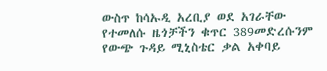ውስጥ ከሳኡዲ አረቢያ ወደ አገራቸው የተመለሱ ዜጎቻችን ቁጥር 389መድረሱንም የውጭ ጉዳይ ሚኒስቴር ቃል አቀባይ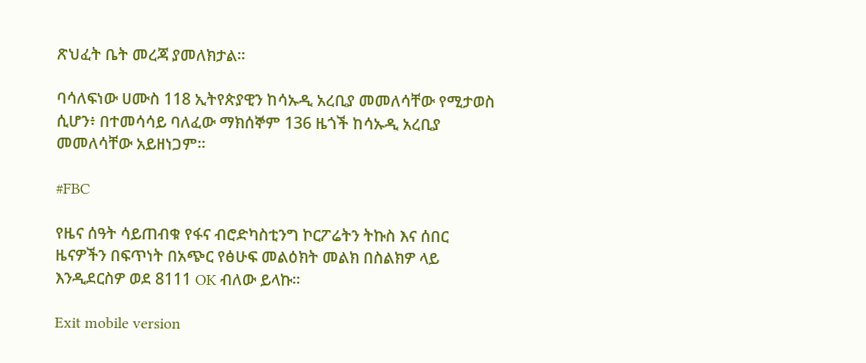ጽህፈት ቤት መረጃ ያመለክታል።

ባሳለፍነው ሀሙስ 118 ኢትየጵያዊን ከሳኡዲ አረቢያ መመለሳቸው የሚታወስ ሲሆን፥ በተመሳሳይ ባለፈው ማክሰኞም 136 ዜጎች ከሳኡዲ አረቢያ መመለሳቸው አይዘነጋም።

#FBC

የዜና ሰዓት ሳይጠብቁ የፋና ብሮድካስቲንግ ኮርፖሬትን ትኩስ እና ሰበር ዜናዎችን በፍጥነት በአጭር የፅሁፍ መልዕክት መልክ በስልክዎ ላይ እንዲደርስዎ ወደ 8111 OK ብለው ይላኩ።

Exit mobile version